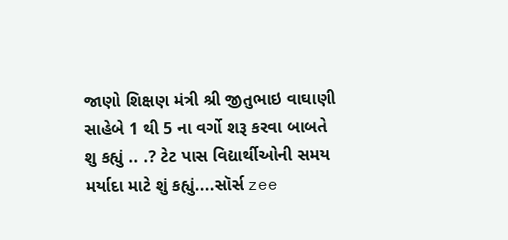જાણો શિક્ષણ મંત્રી શ્રી જીતુભાઇ વાઘાણી સાહેબે 1 થી 5 ના વર્ગો શરૂ કરવા બાબતે શુ કહ્યું .. .? ટેટ પાસ વિદ્યાર્થીઓની સમય મર્યાદા માટે શું કહ્યું....સૉર્સ zee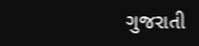ગુજરાતી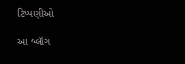ટિપ્પણીઓ

આ બ્લૉગ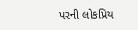પરની લોકપ્રિય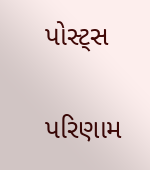પોસ્ટ્સ

પરિણામ